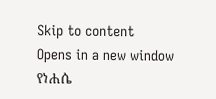Skip to content
Opens in a new window
የነሐሴ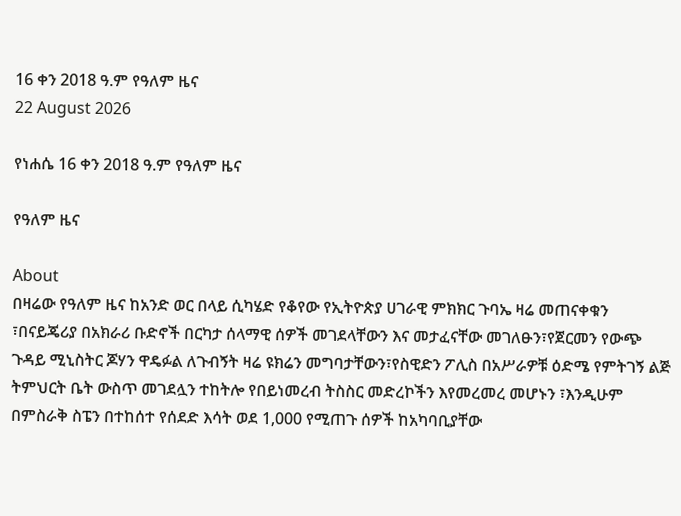16 ቀን 2018 ዓ.ም የዓለም ዜና
22 August 2026

የነሐሴ 16 ቀን 2018 ዓ.ም የዓለም ዜና

የዓለም ዜና

About
በዛሬው የዓለም ዜና ከአንድ ወር በላይ ሲካሄድ የቆየው የኢትዮጵያ ሀገራዊ ምክክር ጉባኤ ዛሬ መጠናቀቁን ፣በናይጄሪያ በአክራሪ ቡድኖች በርካታ ሰላማዊ ሰዎች መገደላቸውን እና መታፈናቸው መገለፁን፣የጀርመን የውጭ ጉዳይ ሚኒስትር ጆሃን ዋዴፉል ለጉብኝት ዛሬ ዩክሬን መግባታቸውን፣የስዊድን ፖሊስ በአሥራዎቹ ዕድሜ የምትገኝ ልጅ ትምህርት ቤት ውስጥ መገደሏን ተከትሎ የበይነመረብ ትስስር መድረኮችን እየመረመረ መሆኑን ፣እንዲሁም በምስራቅ ስፔን በተከሰተ የሰደድ እሳት ወደ 1,000 የሚጠጉ ሰዎች ከአካባቢያቸው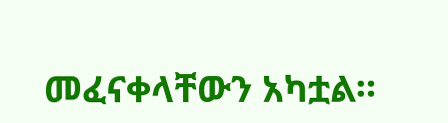መፈናቀላቸውን አካቷል።